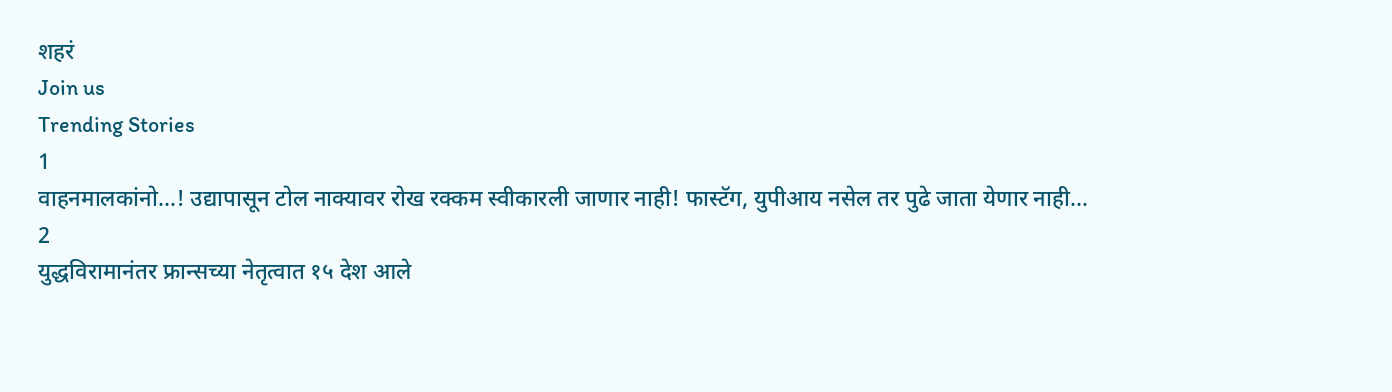शहरं
Join us
Trending Stories
1
वाहनमालकांनो...! उद्यापासून टोल नाक्यावर रोख रक्कम स्वीकारली जाणार नाही! फास्टॅग, युपीआय नसेल तर पुढे जाता येणार नाही...
2
युद्धविरामानंतर फ्रान्सच्या नेतृत्वात १५ देश आले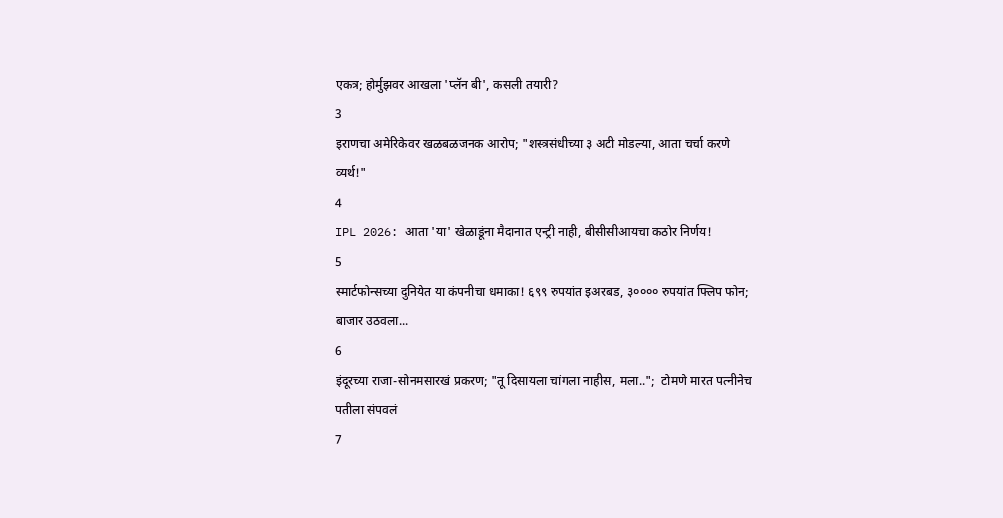एकत्र; होर्मुझवर आखला 'प्लॅन बी', कसली तयारी?
3
इराणचा अमेरिकेवर खळबळजनक आरोप; "शस्त्रसंधीच्या ३ अटी मोडल्या, आता चर्चा करणे व्यर्थ!"
4
IPL 2026: आता 'या' खेळाडूंना मैदानात एन्ट्री नाही, बीसीसीआयचा कठोर निर्णय!
5
स्मार्टफोन्सच्या दुनियेत या कंपनीचा धमाका! ६९९ रुपयांत इअरबड, ३०००० रुपयांत फ्लिप फोन; बाजार उठवला...
6
इंदूरच्या राजा-सोनमसारखं प्रकरण; "तू दिसायला चांगला नाहीस, मला..";  टोमणे मारत पत्नीनेच पतीला संपवलं
7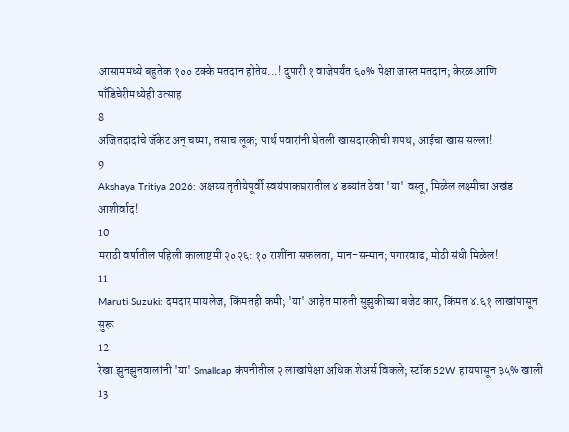आसाममध्ये बहुतेक १०० टक्के मतदान होतेय...! दुपारी १ वाजेपर्यंत ६०% पेक्षा जास्त मतदान; केरळ आणि पाँडिचेरीमध्येही उत्साह
8
अजितदादांचे जॅकेट अन् चष्मा, तसाच लूक; पार्थ पवारांनी घेतली खासदारकीची शपथ, आईचा खास सल्ला!
9
Akshaya Tritiya 2026: अक्षय्य तृतीयेपूर्वी स्वयंपाकघरातील ४ डब्यांत ठेवा 'या' वस्तू, मिळेल लक्ष्मीचा अखंड आशीर्वाद!
10
मराठी वर्षातील पहिली कालाष्टमी २०२६: १० राशींना सफलता, मान-सन्मान; पगारवाढ, मोठी संधी मिळेल!
11
Maruti Suzuki: दमदार मायलेज, किंमतही कमी; 'या' आहेत मारुती सुझुकीच्या बजेट कार, किंमत ४.६१ लाखांपासून सुरू
12
रेखा झुनझुनवालांनी 'या' Smallcap कंपनीतील २ लाखांपेक्षा अधिक शेअर्स विकले; स्टॉक 52W हायपासून ३५% खाली
13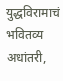युद्धविरामाचं भवितव्य अधांतरी,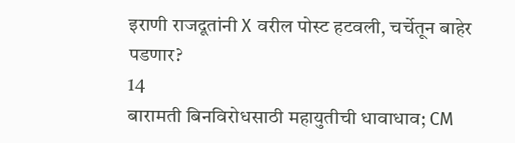इराणी राजदूतांनी X वरील पोस्ट हटवली, चर्चेतून बाहेर पडणार?
14
बारामती बिनविरोधसाठी महायुतीची धावाधाव; CM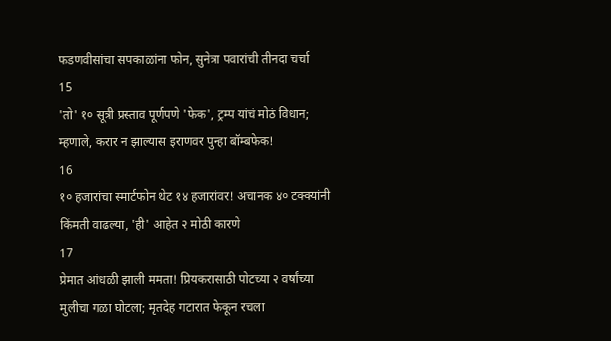फडणवीसांचा सपकाळांना फोन, सुनेत्रा पवारांची तीनदा चर्चा
15
'तो' १० सूत्री प्रस्ताव पूर्णपणे 'फेक', ट्रम्प यांचं मोठं विधान; म्हणाले, करार न झाल्यास इराणवर पुन्हा बॉम्बफेक!
16
१० हजारांचा स्मार्टफोन थेट १४ हजारांवर! अचानक ४० टक्क्यांनी किंमती वाढल्या, 'ही' आहेत २ मोठी कारणे
17
प्रेमात आंधळी झाली ममता! प्रियकरासाठी पोटच्या २ वर्षांच्या मुलीचा गळा घोटला; मृतदेह गटारात फेकून रचला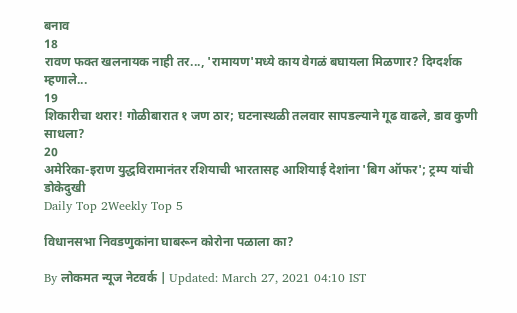बनाव
18
रावण फक्त खलनायक नाही तर..., 'रामायण'मध्ये काय वेगळं बघायला मिळणार? दिग्दर्शक म्हणाले...
19
शिकारीचा थरार! गोळीबारात १ जण ठार; घटनास्थळी तलवार सापडल्याने गूढ वाढले, डाव कुणी साधला?
20
अमेरिका-इराण युद्धविरामानंतर रशियाची भारतासह आशियाई देशांना 'बिग ऑफर'; ट्रम्प यांची डोकेदुखी
Daily Top 2Weekly Top 5

विधानसभा निवडणुकांना घाबरून कोरोना पळाला का?

By लोकमत न्यूज नेटवर्क | Updated: March 27, 2021 04:10 IST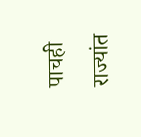पाचही राज्यांत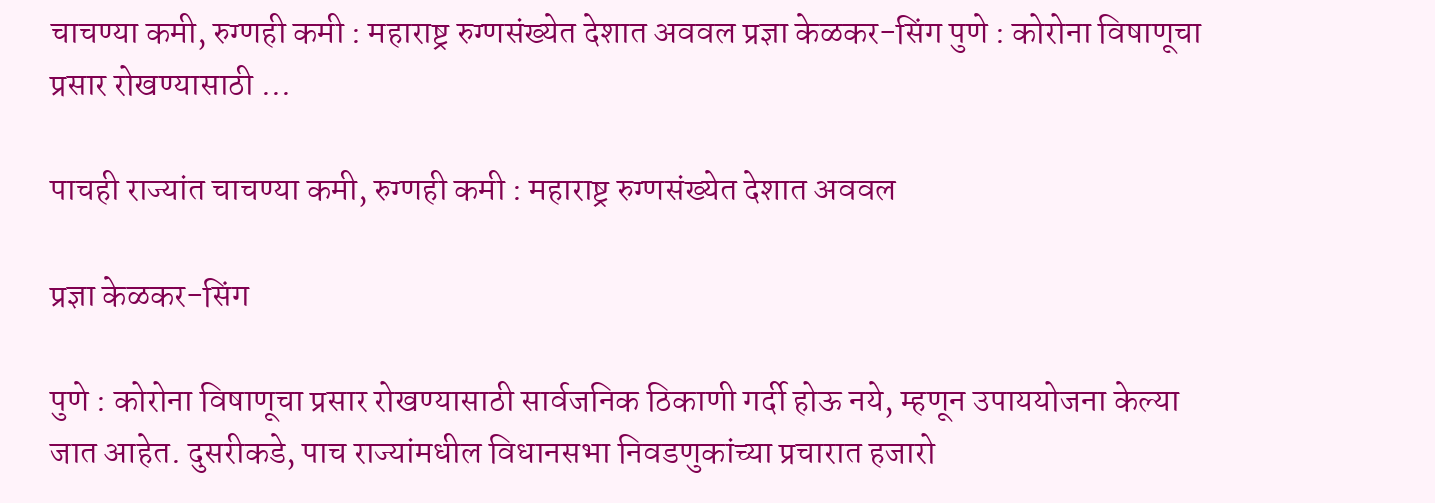चाचण्या कमी, रुग्णही कमी : महाराष्ट्र रुग्णसंख्येत देशात अववल प्रज्ञा केळकर-सिंग पुणे : कोरोना विषाणूचा प्रसार रोखण्यासाठी ...

पाचही राज्यांत चाचण्या कमी, रुग्णही कमी : महाराष्ट्र रुग्णसंख्येत देशात अववल

प्रज्ञा केळकर-सिंग

पुणे : कोरोना विषाणूचा प्रसार रोखण्यासाठी सार्वजनिक ठिकाणी गर्दी होऊ नये, म्हणून उपाययोजना केल्या जात आहेत. दुसरीकडे, पाच राज्यांमधील विधानसभा निवडणुकांच्या प्रचारात हजारो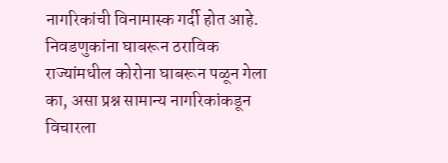नागरिकांची विनामास्क गर्दी होत आहे. निवडणुकांना घाबरून ठराविक राज्यांमधील कोरोना घाबरून पळून गेला का, असा प्रश्न सामान्य नागरिकांकडून विचारला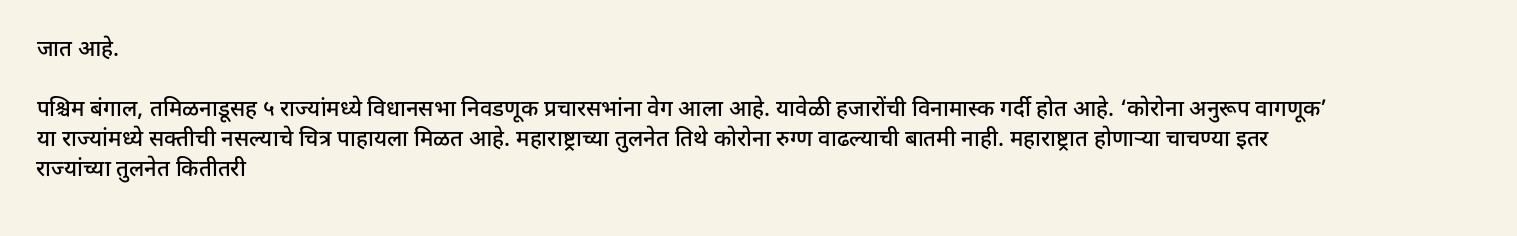जात आहे.

पश्चिम बंगाल, तमिळनाडूसह ५ राज्यांमध्ये विधानसभा निवडणूक प्रचारसभांना वेग आला आहे. यावेळी हजारोंची विनामास्क गर्दी होत आहे. ‘कोरोना अनुरूप वागणूक’ या राज्यांमध्ये सक्तीची नसल्याचे चित्र पाहायला मिळत आहे. महाराष्ट्राच्या तुलनेत तिथे कोरोना रुग्ण वाढल्याची बातमी नाही. महाराष्ट्रात होणाऱ्या चाचण्या इतर राज्यांच्या तुलनेत कितीतरी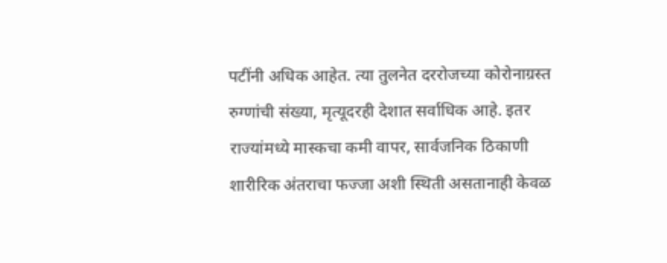पटींनी अधिक आहेत. त्या तुलनेत दररोजच्या कोरोनाग्रस्त रुग्णांची संख्या, मृत्यूदरही देशात सर्वाधिक आहे. इतर राज्यांमध्ये मास्कचा कमी वापर, सार्वजनिक ठिकाणी शारीरिक अंतराचा फज्जा अशी स्थिती असतानाही केवळ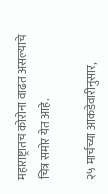महाराष्ट्रातच कोरोना वाढत असल्याचे चित्र समोर येत आहे.

२५ मार्चच्या आकडेवारीनुसार,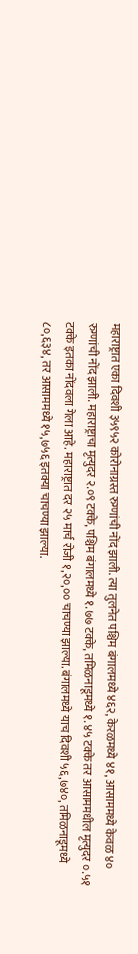महाराष्ट्रात एका दिवशी ३५९५२ कोरोनाग्रस्त रुग्णांची नोंद झाली. त्या तुलनेत पश्चिम बंगालमध्ये ४६२, केरळमध्ये ४१, आसाममध्ये केवळ ४० रुग्णांची नोंद झाली. महाराष्ट्राचा मृत्युदर २.०९ टक्के, पश्चिम बंगालमध्ये १.७७ टक्के, तमिळनाडूमध्ये १.४५ टक्के तर आसाममधील मृत्युदर ०.५१ टक्के इतका नोंदवला गेला आहे. महाराष्ट्रात दर २५ मार्च रोजी १,२०,०० चाचण्या झाल्या. बंगालमध्ये याच दिवशी ५६,७४०, तमिळनाडूमध्ये ८०,६३४, तर आसाममध्ये १५,७५६ इतक्या चाचण्या झाल्या.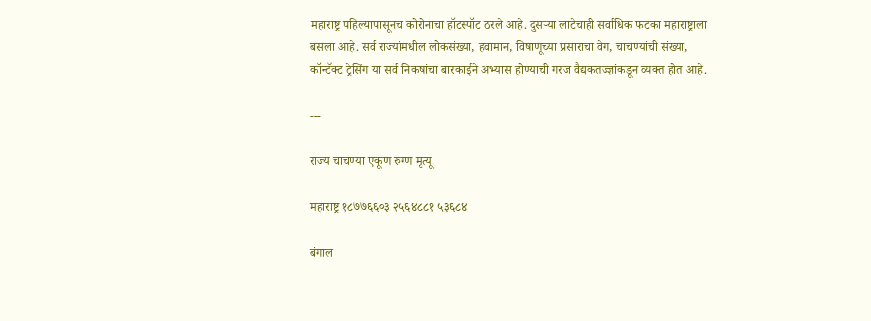महाराष्ट्र पहिल्यापासूनच कोरोनाचा हॉटस्पॉट ठरले आहे. दुसऱ्या लाटेचाही सर्वाधिक फटका महाराष्ट्राला बसला आहे. सर्व राज्यांमधील लोकसंख्या, हवामान, विषाणूच्या प्रसाराचा वेग, चाचण्यांची संख्या, कॉन्टॅक्ट ट्रेसिंग या सर्व निकषांचा बारकाईने अभ्यास होण्याची गरज वैद्यकतज्ज्ञांकडून व्यक्त होत आहे.

---

राज्य चाचण्या एकूण रुग्ण मृत्यू

महाराष्ट्र १८७७६६०३ २५६४८८१ ५३६८४

बंगाल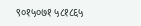९०१५०७१ ५८१८६५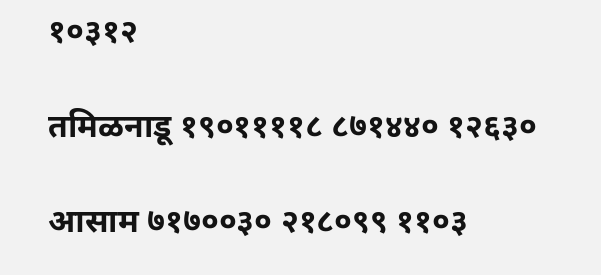१०३१२

तमिळनाडू १९०११११८ ८७१४४० १२६३०

आसाम ७१७००३० २१८०९९ ११०३